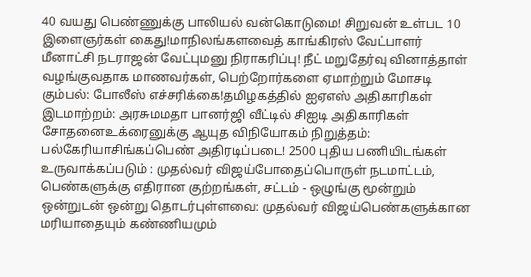40 வயது பெண்ணுக்கு பாலியல் வன்கொடுமை! சிறுவன் உள்பட 10 இளைஞர்கள் கைது!மாநிலங்களவைத் காங்கிரஸ் வேட்பாளர் மீனாட்சி நடராஜன் வேட்புமனு நிராகரிப்பு! நீட் மறுதேர்வு வினாத்தாள் வழங்குவதாக மாணவர்கள், பெற்றோர்களை ஏமாற்றும் மோசடி கும்பல்: போலீஸ் எச்சரிக்கை!தமிழகத்தில் ஐஏஎஸ் அதிகாரிகள் இடமாற்றம்: அரசுமமதா பானர்ஜி வீட்டில் சிஐடி அதிகாரிகள் சோதனைஉக்ரைனுக்கு ஆயுத விநியோகம் நிறுத்தம்: பல்கேரியாசிங்கப்பெண் அதிரடிப்படை! 2500 புதிய பணியிடங்கள் உருவாக்கப்படும் : முதல்வர் விஜய்போதைப்பொருள் நடமாட்டம், பெண்களுக்கு எதிரான குற்றங்கள், சட்டம் - ஒழுங்கு மூன்றும் ஒன்றுடன் ஒன்று தொடர்புள்ளவை: முதல்வர் விஜய்பெண்களுக்கான மரியாதையும் கண்ணியமும்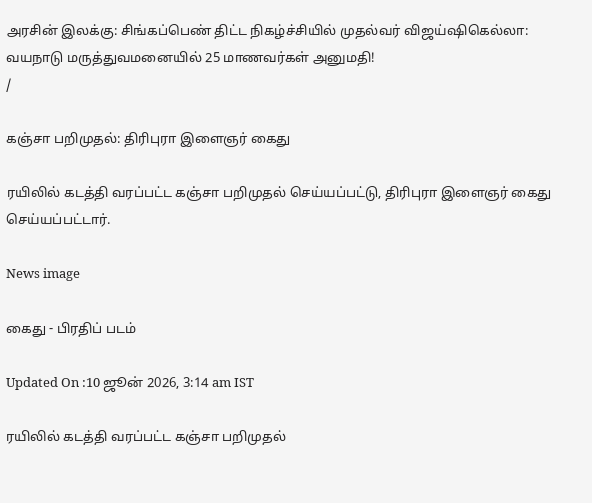அரசின் இலக்கு: சிங்கப்பெண் திட்ட நிகழ்ச்சியில் முதல்வர் விஜய்ஷிகெல்லா: வயநாடு மருத்துவமனையில் 25 மாணவர்கள் அனுமதி!
/

கஞ்சா பறிமுதல்: திரிபுரா இளைஞர் கைது

ரயிலில் கடத்தி வரப்பட்ட கஞ்சா பறிமுதல் செய்யப்பட்டு, திரிபுரா இளைஞர் கைது செய்யப்பட்டார்.

News image

கைது - பிரதிப் படம்

Updated On :10 ஜூன் 2026, 3:14 am IST

ரயிலில் கடத்தி வரப்பட்ட கஞ்சா பறிமுதல்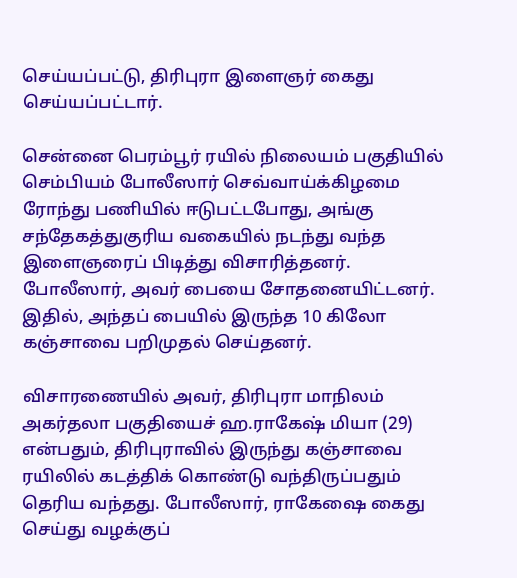செய்யப்பட்டு, திரிபுரா இளைஞர் கைது செய்யப்பட்டார்.

சென்னை பெரம்பூர் ரயில் நிலையம் பகுதியில் செம்பியம் போலீஸார் செவ்வாய்க்கிழமை ரோந்து பணியில் ஈடுபட்டபோது, அங்கு சந்தேகத்துகுரிய வகையில் நடந்து வந்த இளைஞரைப் பிடித்து விசாரித்தனர். போலீஸார், அவர் பையை சோதனையிட்டனர். இதில், அந்தப் பையில் இருந்த 10 கிலோ கஞ்சாவை பறிமுதல் செய்தனர்.

விசாரணையில் அவர், திரிபுரா மாநிலம் அகர்தலா பகுதியைச் ஹ.ராகேஷ் மியா (29) என்பதும், திரிபுராவில் இருந்து கஞ்சாவை ரயிலில் கடத்திக் கொண்டு வந்திருப்பதும் தெரிய வந்தது. போலீஸார், ராகேஷை கைது செய்து வழக்குப்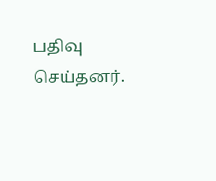பதிவு செய்தனர்.